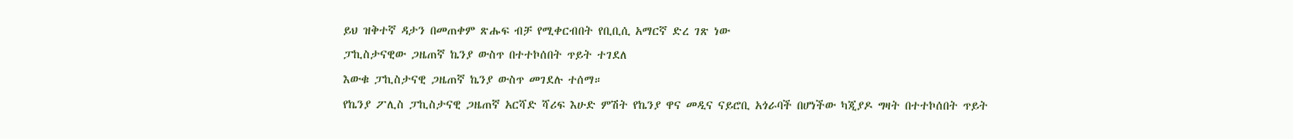ይህ ዝቅተኛ ዳታን በመጠቀም ጽሑፍ ብቻ የሚቀርብበት የቢቢሲ አማርኛ ድረ ገጽ ነው
ፓኪስታናዊው ጋዜጠኛ ኬንያ ውስጥ በተተኮሰበት ጥይት ተገደለ
እውቁ ፓኪስታናዊ ጋዜጠኛ ኬንያ ውስጥ መገደሉ ተሰማ።
የኬንያ ፖሊስ ፓኪስታናዊ ጋዜጠኛ አርሻድ ሻሪፍ እሁድ ምሽት የኬንያ ዋና መዲና ናይሮቢ አጎራባች በሆነችው ካጂያዶ ግዛት በተተኮሰበት ጥይት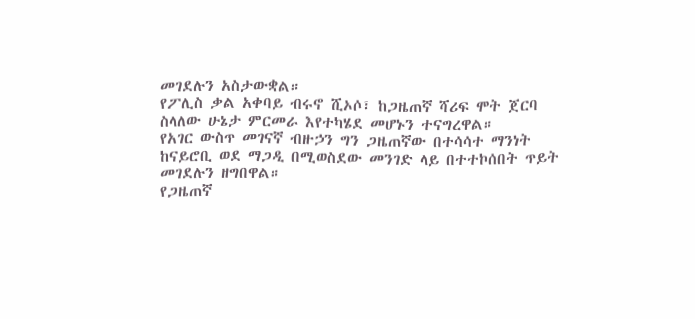መገደሉን አስታውቋል።
የፖሊስ ቃል አቀባይ ብሩኖ ሺኦሶ፣ ከጋዜጠኛ ሻሪፍ ሞት ጀርባ ስላለው ሁኔታ ምርመራ እየተካሄደ መሆኑን ተናግረዋል።
የአገር ውስጥ መገናኛ ብዙኃን ግን ጋዜጠኛው በተሳሳተ ማንነት ከናይሮቢ ወደ ማጋዲ በሚወስደው መንገድ ላይ በተተኮሰበት ጥይት መገደሉን ዘግበዋል።
የጋዜጠኛ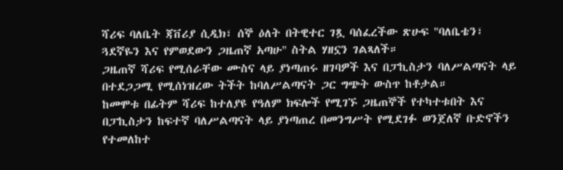ሻሪፍ ባለቤት ጃቨሪያ ሲዲክ፣ ሰኞ ዕለት በትዊተር ገጿ ባሰፈረችው ጽሁፍ "ባለቤቴን፣ ጓደኛዬን እና የምወደውን ጋዜጠኛ አጣሁ" ስትል ሃዘኗን ገልጻለች።
ጋዜጠኛ ሻሪፍ የሚሰራቸው ሙስና ላይ ያነጣጠሩ ዘገባዎች እና በፓኪስታን ባለሥልጣናት ላይ በተደጋጋሚ የሚሰነዝረው ትችት ከባለሥልጣናት ጋር ግጭት ውስጥ ከቶታል።
ከመሞቱ በፊትም ሻሪፍ ከተለያዩ የዓለም ክፍሎች የሚገኙ ጋዜጠኞች የተካተቱበት እና በፓኪስታን ከፍተኛ ባለሥልጣናት ላይ ያነጣጠረ በመንግሥት የሚደገፉ ወንጀለኛ ቡድኖችን የተመለከተ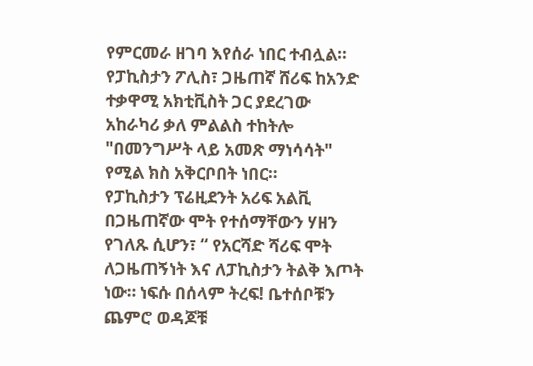የምርመራ ዘገባ እየሰራ ነበር ተብሏል።
የፓኪስታን ፖሊስ፣ ጋዜጠኛ ሸሪፍ ከአንድ ተቃዋሚ አክቲቪስት ጋር ያደረገው አከራካሪ ቃለ ምልልስ ተከትሎ "በመንግሥት ላይ አመጽ ማነሳሳት" የሚል ክስ አቅርቦበት ነበር።
የፓኪስታን ፕሬዚደንት አሪፍ አልቪ በጋዜጠኛው ሞት የተሰማቸውን ሃዘን የገለጹ ሲሆን፣ “ የአርሻድ ሻሪፍ ሞት ለጋዜጠኝነት እና ለፓኪስታን ትልቅ እጦት ነው። ነፍሱ በሰላም ትረፍ! ቤተሰቦቹን ጨምሮ ወዳጆቹ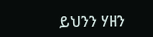ይህንን ሃዘን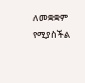ለመቋቋም የሚያስችል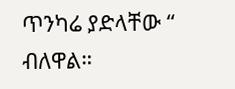ጥንካሬ ያድላቸው “ ብለዋል።